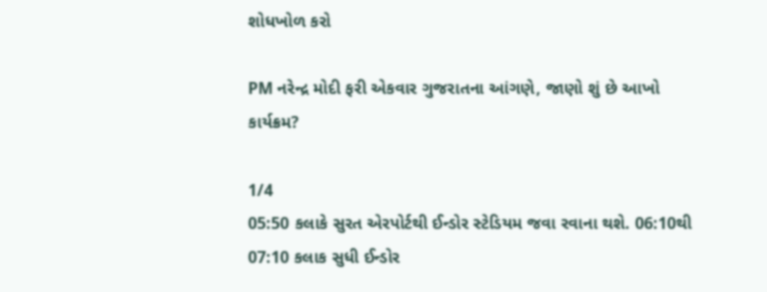શોધખોળ કરો

PM નરેન્દ્ર મોદી ફરી એકવાર ગુજરાતના આંગણે, જાણો શું છે આખો કાર્યક્રમ?

1/4
05:50 કલાકે સુરત એરપોર્ટથી ઈન્ડોર સ્ટેડિયમ જવા રવાના થશે. 06:10થી 07:10 કલાક સુધી ઈન્ડોર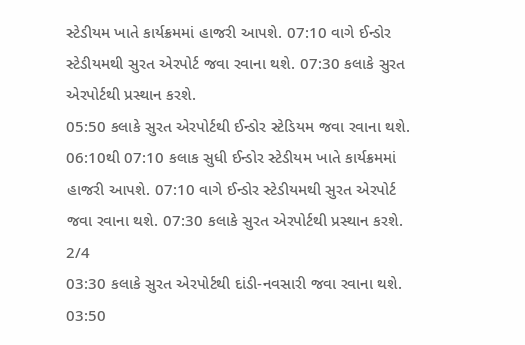સ્ટેડીયમ ખાતે કાર્યક્રમમાં હાજરી આપશે. 07:10 વાગે ઈન્ડોર સ્ટેડીયમથી સુરત એરપોર્ટ જવા રવાના થશે. 07:30 કલાકે સુરત એરપોર્ટથી પ્રસ્થાન કરશે.
05:50 કલાકે સુરત એરપોર્ટથી ઈન્ડોર સ્ટેડિયમ જવા રવાના થશે. 06:10થી 07:10 કલાક સુધી ઈન્ડોર સ્ટેડીયમ ખાતે કાર્યક્રમમાં હાજરી આપશે. 07:10 વાગે ઈન્ડોર સ્ટેડીયમથી સુરત એરપોર્ટ જવા રવાના થશે. 07:30 કલાકે સુરત એરપોર્ટથી પ્રસ્થાન કરશે.
2/4
03:30 કલાકે સુરત એરપોર્ટથી દાંડી-નવસારી જવા રવાના થશે. 03:50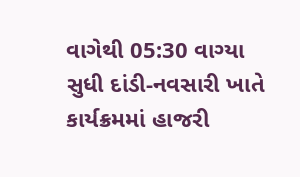વાગેથી 05:30 વાગ્યા સુધી દાંડી-નવસારી ખાતે કાર્યક્રમમાં હાજરી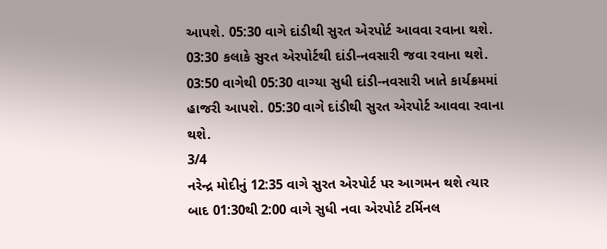આપશે. 05:30 વાગે દાંડીથી સુરત એરપોર્ટ આવવા રવાના થશે.
03:30 કલાકે સુરત એરપોર્ટથી દાંડી-નવસારી જવા રવાના થશે. 03:50 વાગેથી 05:30 વાગ્યા સુધી દાંડી-નવસારી ખાતે કાર્યક્રમમાં હાજરી આપશે. 05:30 વાગે દાંડીથી સુરત એરપોર્ટ આવવા રવાના થશે.
3/4
નરેન્દ્ર મોદીનું 12:35 વાગે સુરત એરપોર્ટ પર આગમન થશે ત્યાર બાદ 01:30થી 2:00 વાગે સુધી નવા એરપોર્ટ ટર્મિનલ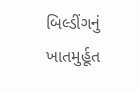બિલ્ડીંગનું ખાતમુર્હૂત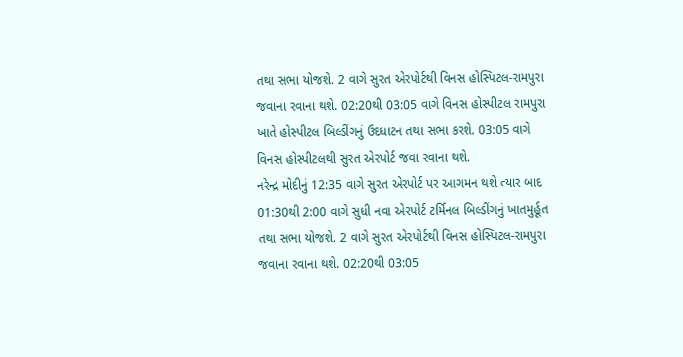તથા સભા યોજશે. 2 વાગે સુરત એરપોર્ટથી વિનસ હોસ્પિટલ-રામપુરા જવાના રવાના થશે. 02:20થી 03:05 વાગે વિનસ હોસ્પીટલ રામપુરા ખાતે હોસ્પીટલ બિલ્ડીંગનું ઉદધાટન તથા સભા કરશે. 03:05 વાગે વિનસ હોસ્પીટલથી સુરત એરપોર્ટ જવા રવાના થશે.
નરેન્દ્ર મોદીનું 12:35 વાગે સુરત એરપોર્ટ પર આગમન થશે ત્યાર બાદ 01:30થી 2:00 વાગે સુધી નવા એરપોર્ટ ટર્મિનલ બિલ્ડીંગનું ખાતમુર્હૂત તથા સભા યોજશે. 2 વાગે સુરત એરપોર્ટથી વિનસ હોસ્પિટલ-રામપુરા જવાના રવાના થશે. 02:20થી 03:05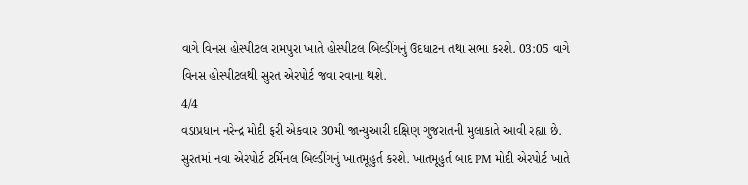વાગે વિનસ હોસ્પીટલ રામપુરા ખાતે હોસ્પીટલ બિલ્ડીંગનું ઉદધાટન તથા સભા કરશે. 03:05 વાગે વિનસ હોસ્પીટલથી સુરત એરપોર્ટ જવા રવાના થશે.
4/4
વડાપ્રધાન નરેન્દ્ર મોદી ફરી એકવાર 30મી જાન્યુઆરી દક્ષિણ ગુજરાતની મુલાકાતે આવી રહ્યા છે. સુરતમાં નવા એરપોર્ટ ટર્મિનલ બિલ્ડીંગનું ખાતમૂહુર્ત કરશે. ખાતમૂહુર્ત બાદ PM મોદી એરપોર્ટ ખાતે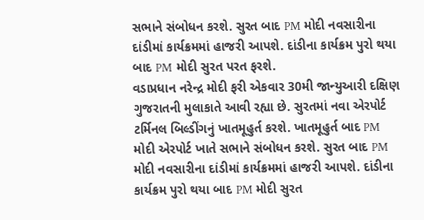સભાને સંબોધન કરશે. સુરત બાદ PM મોદી નવસારીના દાંડીમાં કાર્યક્રમમાં હાજરી આપશે. દાંડીના કાર્યક્રમ પુરો થયા બાદ PM મોદી સુરત પરત ફરશે.
વડાપ્રધાન નરેન્દ્ર મોદી ફરી એકવાર 30મી જાન્યુઆરી દક્ષિણ ગુજરાતની મુલાકાતે આવી રહ્યા છે. સુરતમાં નવા એરપોર્ટ ટર્મિનલ બિલ્ડીંગનું ખાતમૂહુર્ત કરશે. ખાતમૂહુર્ત બાદ PM મોદી એરપોર્ટ ખાતે સભાને સંબોધન કરશે. સુરત બાદ PM મોદી નવસારીના દાંડીમાં કાર્યક્રમમાં હાજરી આપશે. દાંડીના કાર્યક્રમ પુરો થયા બાદ PM મોદી સુરત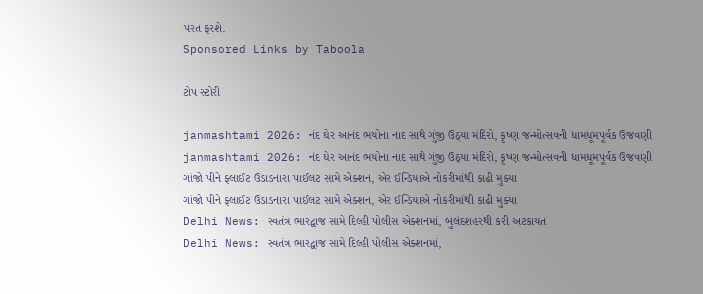પરત ફરશે.
Sponsored Links by Taboola

ટોપ સ્ટોરી

janmashtami 2026: નંદ ઘેર આનંદ ભયોના નાદ સાથે ગુંજી ઉઠ્યા મંદિરો, કૃષ્ણ જન્મોત્સવની ધામધૂમપૂર્વક ઉજવણી
janmashtami 2026: નંદ ઘેર આનંદ ભયોના નાદ સાથે ગુંજી ઉઠ્યા મંદિરો, કૃષ્ણ જન્મોત્સવની ધામધૂમપૂર્વક ઉજવણી
ગાંજો પીને ફ્લાઈટ ઉડાડનારા પાઈલટ સામે એક્શન, એર ઈન્ડિયાએ નોકરીમાંથી કાઢી મુક્યા
ગાંજો પીને ફ્લાઈટ ઉડાડનારા પાઈલટ સામે એક્શન, એર ઈન્ડિયાએ નોકરીમાંથી કાઢી મુક્યા
Delhi News: સ્વતંત્ર ભારદ્વાજ સામે દિલ્હી પોલીસ એક્શનમાં, બુલંદશહરથી કરી અટકાયત
Delhi News: સ્વતંત્ર ભારદ્વાજ સામે દિલ્હી પોલીસ એક્શનમાં,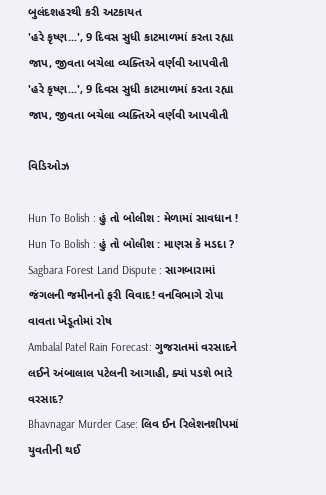બુલંદશહરથી કરી અટકાયત
'હરે કૃષ્ણ...', 9 દિવસ સુધી કાટમાળમાં કરતા રહ્યા જાપ, જીવતા બચેલા વ્યક્તિએ વર્ણવી આપવીતી
'હરે કૃષ્ણ...', 9 દિવસ સુધી કાટમાળમાં કરતા રહ્યા જાપ, જીવતા બચેલા વ્યક્તિએ વર્ણવી આપવીતી

વિડિઓઝ

Hun To Bolish : હું તો બોલીશ : મેળામાં સાવધાન !
Hun To Bolish : હું તો બોલીશ : માણસ કે મડદા ?
Sagbara Forest Land Dispute : સાગબારામાં જંગલની જમીનનો ફરી વિવાદ! વનવિભાગે રોપા વાવતા ખેડૂતોમાં રોષ
Ambalal Patel Rain Forecast: ગુજરાતમાં વરસાદને લઈને અંબાલાલ પટેલની આગાહી, ક્યાં પડશે ભારે વરસાદ?
Bhavnagar Murder Case: લિવ ઈન રિલેશનશીપમાં યુવતીની થઈ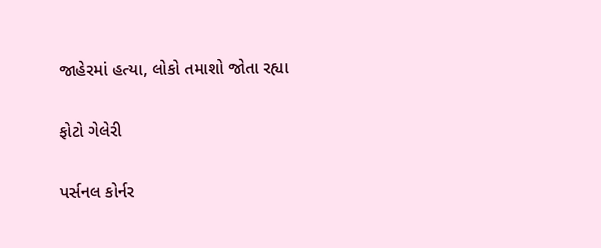જાહેરમાં હત્યા, લોકો તમાશો જોતા રહ્યા

ફોટો ગેલેરી

પર્સનલ કોર્નર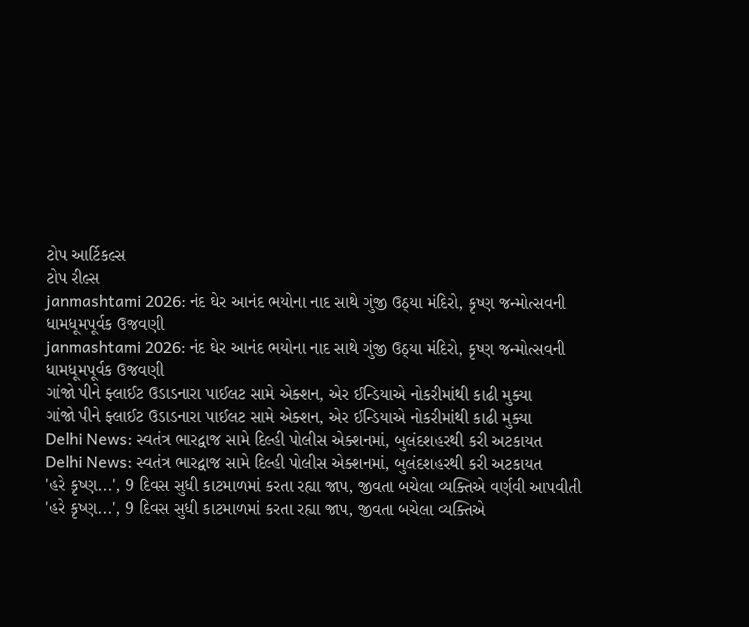ટોપ આર્ટિકલ્સ
ટોપ રીલ્સ
janmashtami 2026: નંદ ઘેર આનંદ ભયોના નાદ સાથે ગુંજી ઉઠ્યા મંદિરો, કૃષ્ણ જન્મોત્સવની ધામધૂમપૂર્વક ઉજવણી
janmashtami 2026: નંદ ઘેર આનંદ ભયોના નાદ સાથે ગુંજી ઉઠ્યા મંદિરો, કૃષ્ણ જન્મોત્સવની ધામધૂમપૂર્વક ઉજવણી
ગાંજો પીને ફ્લાઈટ ઉડાડનારા પાઈલટ સામે એક્શન, એર ઈન્ડિયાએ નોકરીમાંથી કાઢી મુક્યા
ગાંજો પીને ફ્લાઈટ ઉડાડનારા પાઈલટ સામે એક્શન, એર ઈન્ડિયાએ નોકરીમાંથી કાઢી મુક્યા
Delhi News: સ્વતંત્ર ભારદ્વાજ સામે દિલ્હી પોલીસ એક્શનમાં, બુલંદશહરથી કરી અટકાયત
Delhi News: સ્વતંત્ર ભારદ્વાજ સામે દિલ્હી પોલીસ એક્શનમાં, બુલંદશહરથી કરી અટકાયત
'હરે કૃષ્ણ...', 9 દિવસ સુધી કાટમાળમાં કરતા રહ્યા જાપ, જીવતા બચેલા વ્યક્તિએ વર્ણવી આપવીતી
'હરે કૃષ્ણ...', 9 દિવસ સુધી કાટમાળમાં કરતા રહ્યા જાપ, જીવતા બચેલા વ્યક્તિએ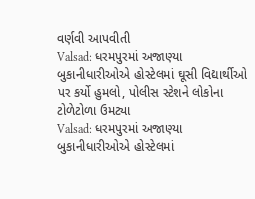વર્ણવી આપવીતી
Valsad: ધરમપુરમાં અજાણ્યા બુકાનીધારીઓએ હોસ્ટેલમાં ઘૂસી વિદ્યાર્થીઓ પર કર્યો હુમલો, પોલીસ સ્ટેશને લોકોના ટોળેટોળા ઉમટ્યા
Valsad: ધરમપુરમાં અજાણ્યા બુકાનીધારીઓએ હોસ્ટેલમાં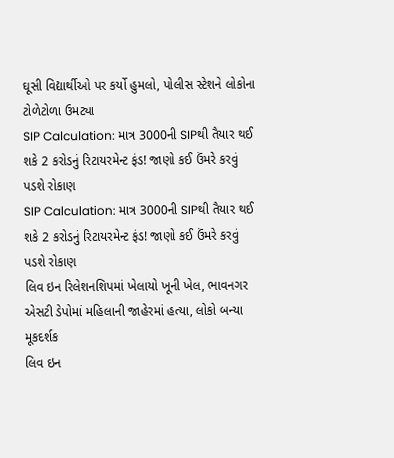ઘૂસી વિદ્યાર્થીઓ પર કર્યો હુમલો, પોલીસ સ્ટેશને લોકોના ટોળેટોળા ઉમટ્યા
SIP Calculation: માત્ર 3000ની SIPથી તૈયાર થઈ શકે 2 કરોડનું રિટાયરમેન્ટ ફંડ! જાણો કઈ ઉંમરે કરવું પડશે રોકાણ
SIP Calculation: માત્ર 3000ની SIPથી તૈયાર થઈ શકે 2 કરોડનું રિટાયરમેન્ટ ફંડ! જાણો કઈ ઉંમરે કરવું પડશે રોકાણ
લિવ ઇન રિલેશનશિપમાં ખેલાયો ખૂની ખેલ, ભાવનગર એસટી ડેપોમાં મહિલાની જાહેરમાં હત્યા, લોકો બન્યા મૂકદર્શક
લિવ ઇન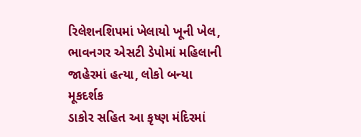રિલેશનશિપમાં ખેલાયો ખૂની ખેલ, ભાવનગર એસટી ડેપોમાં મહિલાની જાહેરમાં હત્યા, લોકો બન્યા મૂકદર્શક
ડાકોર સહિત આ કૃષ્ણ મંદિરમાં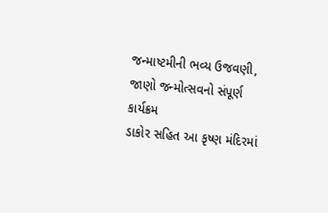જન્માષ્ટમીની ભવ્ય ઉજવણી, જાણો જન્મોત્સવનો સંપૂર્ણ કાર્યક્રમ
ડાકોર સહિત આ કૃષ્ણ મંદિરમાં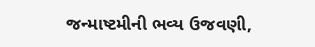જન્માષ્ટમીની ભવ્ય ઉજવણી,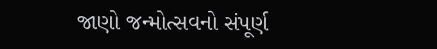જાણો જન્મોત્સવનો સંપૂર્ણ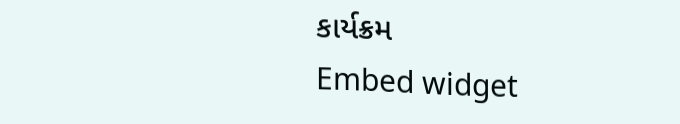કાર્યક્રમ
Embed widget